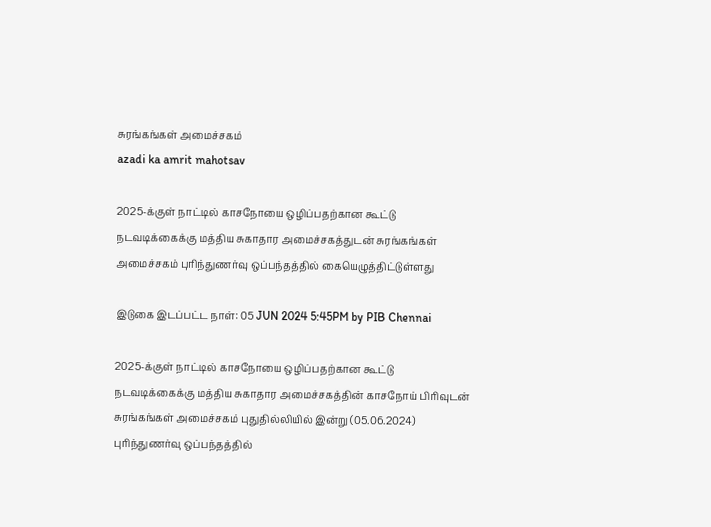சுரங்கங்கள் அமைச்சகம்
azadi ka amrit mahotsav

2025-க்குள் நாட்டில் காசநோயை ஒழிப்பதற்கான கூட்டு நடவடிக்கைக்கு மத்திய சுகாதார அமைச்சகத்துடன் சுரங்கங்கள் அமைச்சகம் புரிந்துணர்வு ஒப்பந்தத்தில் கையெழுத்திட்டுள்ளது

இடுகை இடப்பட்ட நாள்: 05 JUN 2024 5:45PM by PIB Chennai

2025-க்குள் நாட்டில் காசநோயை ஒழிப்பதற்கான கூட்டு நடவடிக்கைக்கு மத்திய சுகாதார அமைச்சகத்தின் காசநோய் பிரிவுடன் சுரங்கங்கள் அமைச்சகம் புதுதில்லியில் இன்று (05.06.2024) புரிந்துணர்வு ஒப்பந்தத்தில்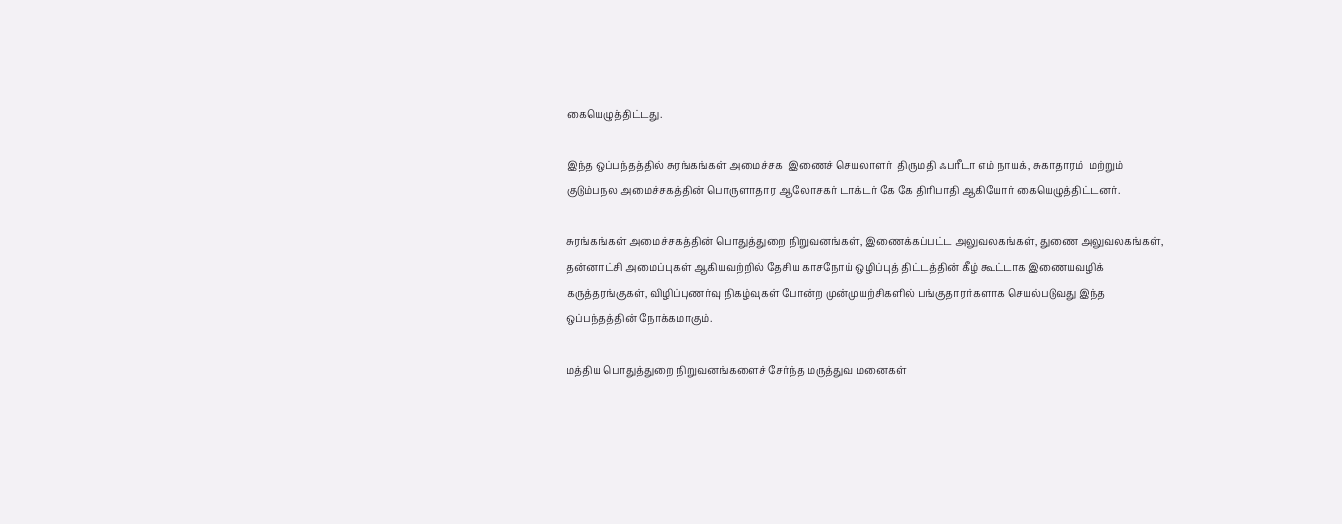கையெழுத்திட்டது.

இந்த ஒப்பந்தத்தில் சுரங்கங்கள் அமைச்சக  இணைச் செயலாளர்  திருமதி ஃபரீடா எம் நாயக், சுகாதாரம்  மற்றும் குடும்பநல அமைச்சகத்தின் பொருளாதார ஆலோசகர் டாக்டர் கே கே திரிபாதி ஆகியோர் கையெழுத்திட்டனர்.

சுரங்கங்கள் அமைச்சகத்தின் பொதுத்துறை நிறுவனங்கள், இணைக்கப்பட்ட அலுவலகங்கள், துணை அலுவலகங்கள், தன்னாட்சி அமைப்புகள் ஆகியவற்றில் தேசிய காசநோய் ஒழிப்புத் திட்டத்தின் கீழ் கூட்டாக இணையவழிக் கருத்தரங்குகள், விழிப்புணர்வு நிகழ்வுகள் போன்ற முன்முயற்சிகளில் பங்குதாரர்களாக செயல்படுவது இந்த ஒப்பந்தத்தின் நோக்கமாகும்.

மத்திய பொதுத்துறை நிறுவனங்களைச் சேர்ந்த மருத்துவ மனைகள்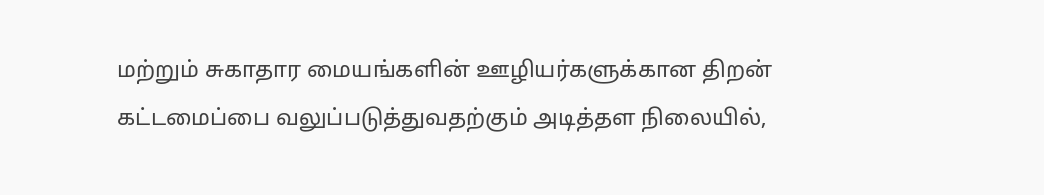மற்றும் சுகாதார மையங்களின் ஊழியர்களுக்கான திறன் கட்டமைப்பை வலுப்படுத்துவதற்கும் அடித்தள நிலையில்,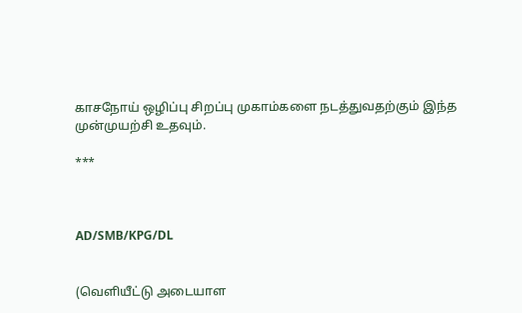காசநோய் ஒழிப்பு சிறப்பு முகாம்களை நடத்துவதற்கும் இந்த முன்முயற்சி உதவும்.

***



AD/SMB/KPG/DL


(வெளியீட்டு அடையாள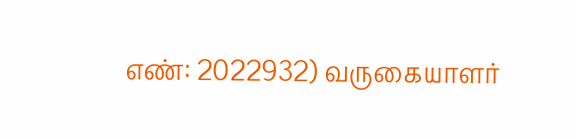எண்: 2022932) வருகையாளர்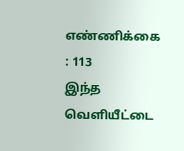எண்ணிக்கை : 113
இந்த வெளியீட்டை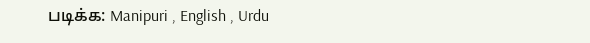படிக்க: Manipuri , English , Urdu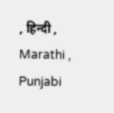, हिन्दी , Marathi , Punjabi